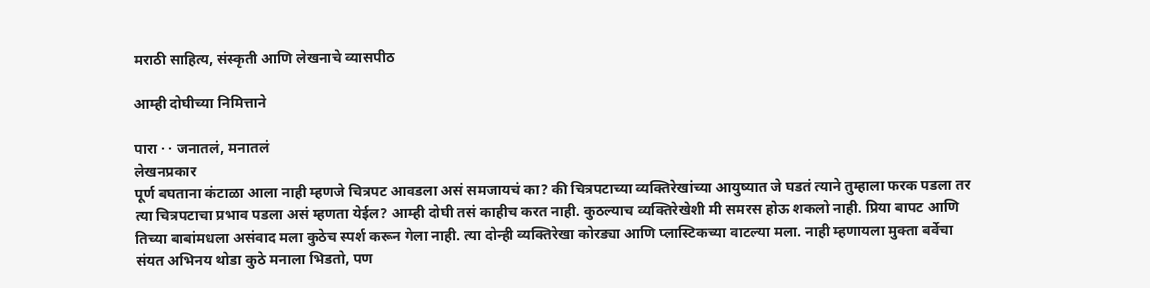मराठी साहित्य, संस्कृती आणि लेखनाचे व्यासपीठ

आम्ही दोघीच्या निमित्ताने

पारा · · जनातलं, मनातलं
लेखनप्रकार
पूर्ण बघताना कंटाळा आला नाही म्हणजे चित्रपट आवडला असं समजायचं का? की चित्रपटाच्या व्यक्तिरेखांच्या आयुष्यात जे घडतं त्याने तुम्हाला फरक पडला तर त्या चित्रपटाचा प्रभाव पडला असं म्हणता येईल? आम्ही दोघी तसं काहीच करत नाही. कुठल्याच व्यक्तिरेखेशी मी समरस होऊ शकलो नाही. प्रिया बापट आणि तिच्या बाबांमधला असंवाद मला कुठेच स्पर्श करून गेला नाही. त्या दोन्ही व्यक्तिरेखा कोरड्या आणि प्लास्टिकच्या वाटल्या मला. नाही म्हणायला मुक्ता बर्वेचा संयत अभिनय थोडा कुठे मनाला भिडतो, पण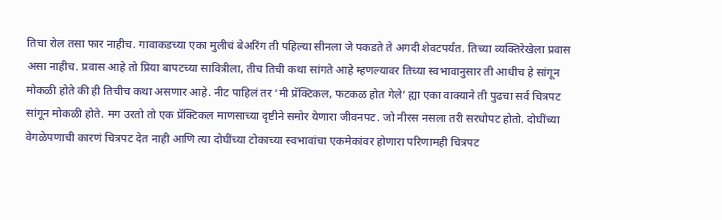तिचा रोल तसा फार नाहीच. गावाकडच्या एका मुलीचं बेअरिंग ती पहिल्या सीनला जे पकडते ते अगदी शेवटपर्यंत. तिच्या व्यक्तिरेखेला प्रवास असा नाहीच. प्रवास आहे तो प्रिया बापटच्या सावित्रीला, तीच तिची कथा सांगते आहे म्हणल्यावर तिच्या स्वभावानुसार ती आधीच हे सांगून मोकळी होते की ही तिचीच कथा असणार आहे. नीट पाहिलं तर ‘मी प्रॅक्टिकल, फटकळ होत गेले’ ह्या एका वाक्याने ती पुढचा सर्व चित्रपट सांगून मोकळी होते. मग उरतो तो एक प्रॅक्टिकल माणसाच्या दृष्टीने समोर येणारा जीवनपट. जो नीरस नसला तरी सरधोपट होतो. दोघींच्या वेगळेपणाची कारणं चित्रपट देत नाही आणि त्या दोघींच्या टोकाच्या स्वभावांचा एकमेकांवर होणारा परिणामही चित्रपट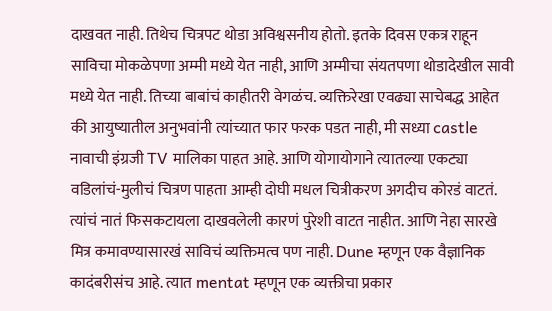दाखवत नाही. तिथेच चित्रपट थोडा अविश्वसनीय होतो. इतके दिवस एकत्र राहून साविचा मोकळेपणा अम्मी मध्ये येत नाही, आणि अम्मीचा संयतपणा थोडादेखील सावी मध्ये येत नाही. तिच्या बाबांचं काहीतरी वेगळंच. व्यक्तिरेखा एवढ्या साचेबद्ध आहेत की आयुष्यातील अनुभवांनी त्यांच्यात फार फरक पडत नाही, मी सध्या castle नावाची इंग्रजी TV मालिका पाहत आहे. आणि योगायोगाने त्यातल्या एकट्या वडिलांचं-मुलीचं चित्रण पाहता आम्ही दोघी मधल चित्रीकरण अगदीच कोरडं वाटतं. त्यांचं नातं फिसकटायला दाखवलेली कारणं पुरेशी वाटत नाहीत. आणि नेहा सारखे मित्र कमावण्यासारखं साविचं व्यक्तिमत्व पण नाही. Dune म्हणून एक वैज्ञानिक कादंबरीसंच आहे. त्यात mentat म्हणून एक व्यक्तीचा प्रकार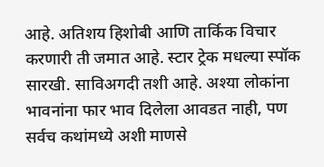आहे. अतिशय हिशोबी आणि तार्किक विचार करणारी ती जमात आहे. स्टार ट्रेक मधल्या स्पॉक सारखी. साविअगदी तशी आहे. अश्या लोकांना भावनांना फार भाव दिलेला आवडत नाही, पण सर्वच कथांमध्ये अशी माणसे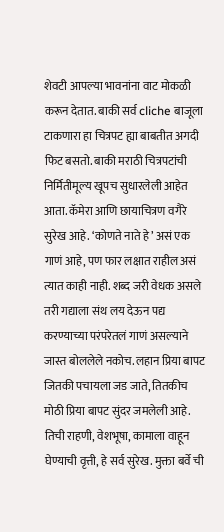शेवटी आपल्या भावनांना वाट मोकळी करून देतात. बाकी सर्व cliche बाजूला टाकणारा हा चित्रपट ह्या बाबतीत अगदी फिट बसतो. बाकी मराठी चित्रपटांची निर्मितीमूल्य खूपच सुधारलेली आहेत आता. कॅमेरा आणि छायाचित्रण वगैरे सुरेख आहे. ‘कोणते नाते हे’ असं एक गाणं आहे, पण फार लक्षात राहील असं त्यात काही नाही. शब्द जरी वेधक असले तरी गद्याला संथ लय देऊन पद्य करण्याच्या परंपरेतलं गाणं असल्याने जास्त बोललेले नकोच. लहान प्रिया बापट जितकी पचायला जड जाते, तितकीच मोठी प्रिया बापट सुंदर जमलेली आहे. तिची राहणी, वेशभूषा, कामाला वाहून घेण्याची वृत्ती, हे सर्व सुरेख. मुक्ता बर्वे ची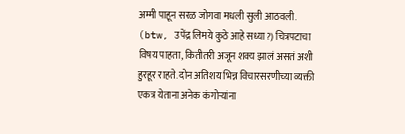अम्मी पाहून सरळ जोगवा मधली सुली आठवली. (btw, उपेंद्र लिमये कुठे आहे सध्या?) चित्रपटाचा विषय पाहता, कितीतरी अजून शक्य झालं असतं अशी हुरहूर राहते. दोन अतिशय भिन्न विचारसरणीच्या व्यक्ती एकत्र येताना अनेक कंगोऱ्यांना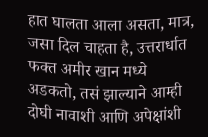हात घालता आला असता, मात्र, जसा दिल चाहता है, उत्तरार्धात फक्त अमीर खान मध्ये अडकतो, तसं झाल्याने आम्ही दोघी नावाशी आणि अपेक्षांशी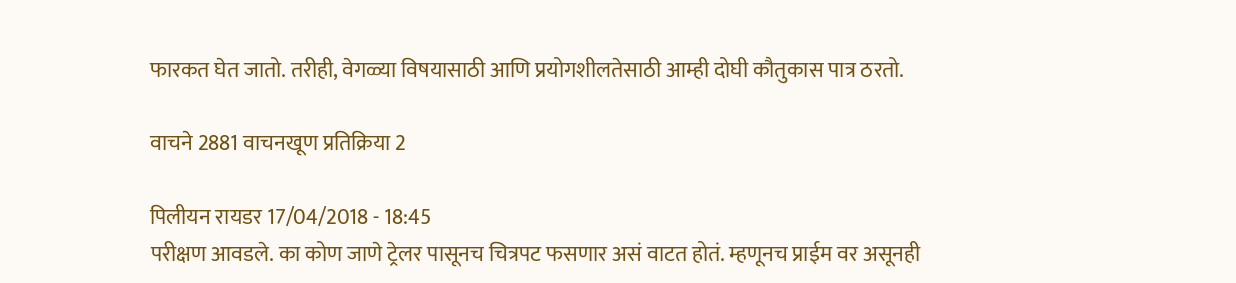फारकत घेत जातो. तरीही, वेगळ्या विषयासाठी आणि प्रयोगशीलतेसाठी आम्ही दोघी कौतुकास पात्र ठरतो.

वाचने 2881 वाचनखूण प्रतिक्रिया 2

पिलीयन रायडर 17/04/2018 - 18:45
परीक्षण आवडले. का कोण जाणे ट्रेलर पासूनच चित्रपट फसणार असं वाटत होतं. म्हणूनच प्राईम वर असूनही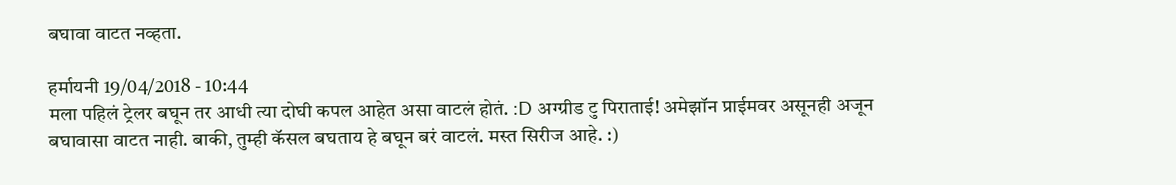बघावा वाटत नव्हता.

हर्मायनी 19/04/2018 - 10:44
मला पहिलं ट्रेलर बघून तर आधी त्या दोघी कपल आहेत असा वाटलं होतं. :D अग्ग्रीड टु पिराताई! अमेझॉन प्राईमवर असूनही अजून बघावासा वाटत नाही. बाकी, तुम्ही कॅसल बघताय हे बघून बरं वाटलं. मस्त सिरीज आहे. :)